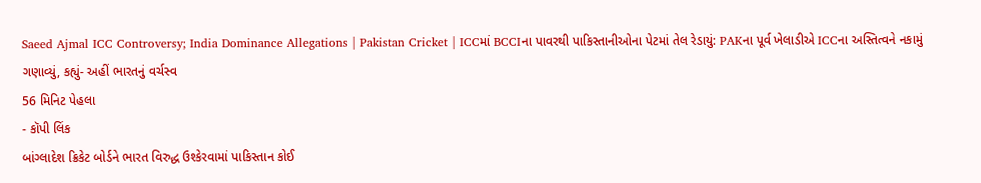Saeed Ajmal ICC Controversy; India Dominance Allegations | Pakistan Cricket | ICCમાં BCCIના પાવરથી પાકિસ્તાનીઓના પેટમાં તેલ રેડાયું: PAKના પૂર્વ ખેલાડીએ ICCના અસ્તિત્વને નકામું ગણાવ્યું, કહ્યું- અહીં ભારતનું વર્ચસ્વ
56 મિનિટ પેહલા
- કૉપી લિંક
બાંગ્લાદેશ ક્રિકેટ બોર્ડને ભારત વિરુદ્ધ ઉશ્કેરવામાં પાકિસ્તાન કોઈ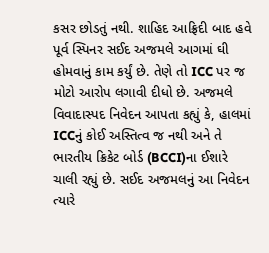કસર છોડતું નથી. શાહિદ આફ્રિદી બાદ હવે પૂર્વ સ્પિનર સઈદ અજમલે આગમાં ઘી હોમવાનું કામ કર્યું છે. તેણે તો ICC પર જ મોટો આરોપ લગાવી દીધો છે. અજમલે વિવાદાસ્પદ નિવેદન આપતા કહ્યું કે, હાલમાં ICCનું કોઈ અસ્તિત્વ જ નથી અને તે ભારતીય ક્રિકેટ બોર્ડ (BCCI)ના ઈશારે ચાલી રહ્યું છે. સઈદ અજમલનું આ નિવેદન ત્યારે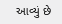આવ્યું છે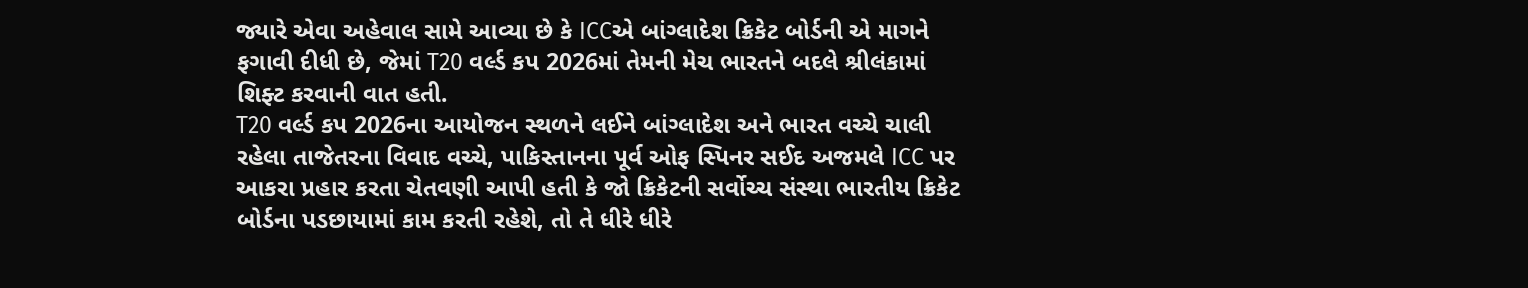જ્યારે એવા અહેવાલ સામે આવ્યા છે કે ICCએ બાંગ્લાદેશ ક્રિકેટ બોર્ડની એ માગને ફગાવી દીધી છે, જેમાં T20 વર્લ્ડ કપ 2026માં તેમની મેચ ભારતને બદલે શ્રીલંકામાં શિફ્ટ કરવાની વાત હતી.
T20 વર્લ્ડ કપ 2026ના આયોજન સ્થળને લઈને બાંગ્લાદેશ અને ભારત વચ્ચે ચાલી રહેલા તાજેતરના વિવાદ વચ્ચે, પાકિસ્તાનના પૂર્વ ઓફ સ્પિનર સઈદ અજમલે ICC પર આકરા પ્રહાર કરતા ચેતવણી આપી હતી કે જો ક્રિકેટની સર્વોચ્ચ સંસ્થા ભારતીય ક્રિકેટ બોર્ડના પડછાયામાં કામ કરતી રહેશે, તો તે ધીરે ધીરે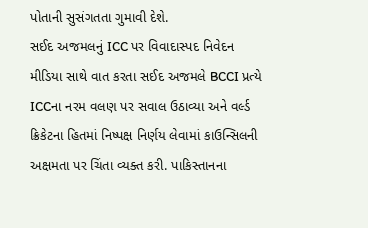પોતાની સુસંગતતા ગુમાવી દેશે.
સઈદ અજમલનું ICC પર વિવાદાસ્પદ નિવેદન
મીડિયા સાથે વાત કરતા સઈદ અજમલે BCCI પ્રત્યે ICCના નરમ વલણ પર સવાલ ઉઠાવ્યા અને વર્લ્ડ ક્રિકેટના હિતમાં નિષ્પક્ષ નિર્ણય લેવામાં કાઉન્સિલની અક્ષમતા પર ચિંતા વ્યક્ત કરી. પાકિસ્તાનના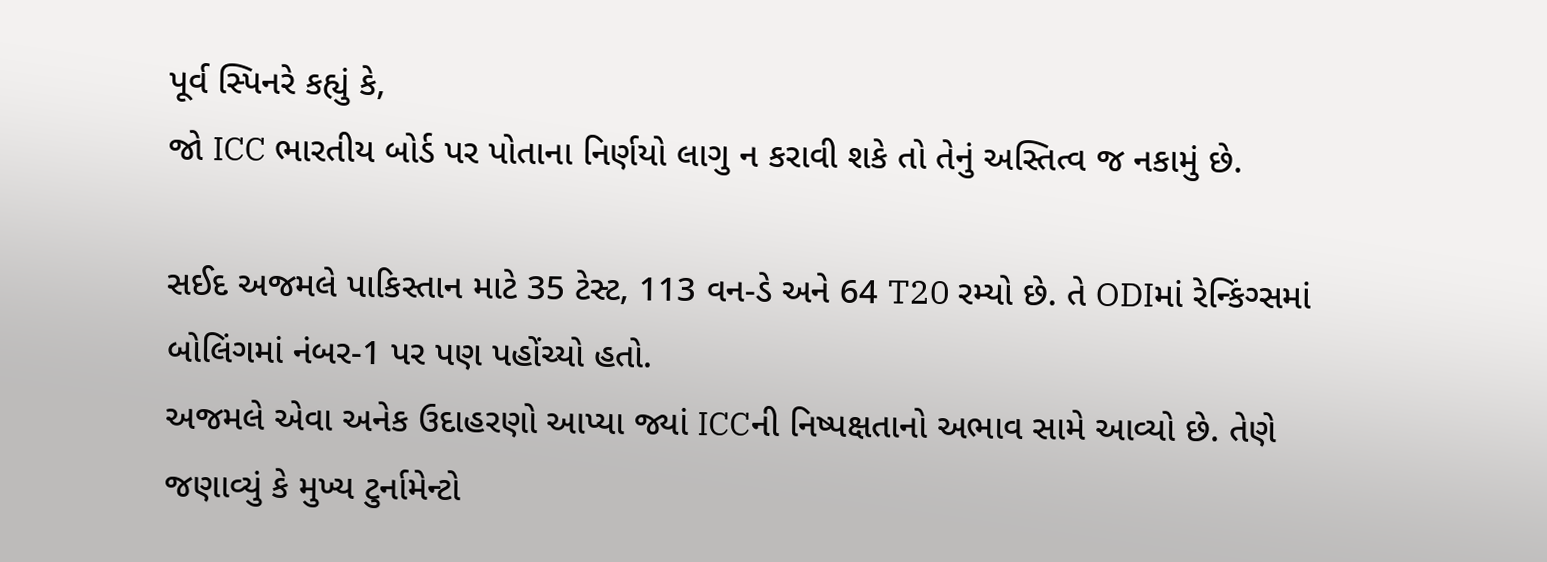પૂર્વ સ્પિનરે કહ્યું કે,
જો ICC ભારતીય બોર્ડ પર પોતાના નિર્ણયો લાગુ ન કરાવી શકે તો તેનું અસ્તિત્વ જ નકામું છે.

સઈદ અજમલે પાકિસ્તાન માટે 35 ટેસ્ટ, 113 વન-ડે અને 64 T20 રમ્યો છે. તે ODIમાં રેન્કિંગ્સમાં બોલિંગમાં નંબર-1 પર પણ પહોંચ્યો હતો.
અજમલે એવા અનેક ઉદાહરણો આપ્યા જ્યાં ICCની નિષ્પક્ષતાનો અભાવ સામે આવ્યો છે. તેણે જણાવ્યું કે મુખ્ય ટુર્નામેન્ટો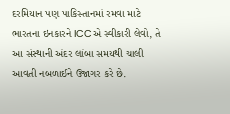દરમિયાન પણ પાકિસ્તાનમાં રમવા માટે ભારતના ઇનકારને ICCએ સ્વીકારી લેવો, તે આ સંસ્થાની અંદર લાંબા સમયથી ચાલી આવતી નબળાઈને ઉજાગર કરે છે.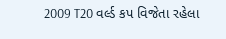2009 T20 વર્લ્ડ કપ વિજેતા રહેલા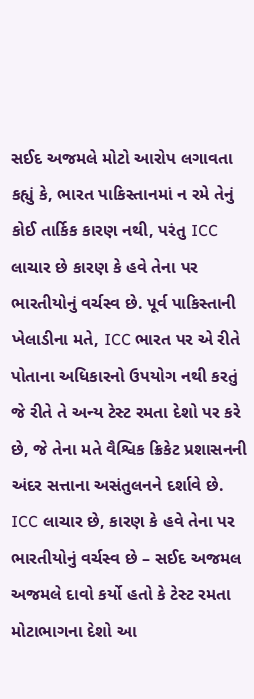સઈદ અજમલે મોટો આરોપ લગાવતા કહ્યું કે, ભારત પાકિસ્તાનમાં ન રમે તેનું કોઈ તાર્કિક કારણ નથી, પરંતુ ICC લાચાર છે કારણ કે હવે તેના પર ભારતીયોનું વર્ચસ્વ છે. પૂર્વ પાકિસ્તાની ખેલાડીના મતે, ICC ભારત પર એ રીતે પોતાના અધિકારનો ઉપયોગ નથી કરતું જે રીતે તે અન્ય ટેસ્ટ રમતા દેશો પર કરે છે, જે તેના મતે વૈશ્વિક ક્રિકેટ પ્રશાસનની અંદર સત્તાના અસંતુલનને દર્શાવે છે.
ICC લાચાર છે, કારણ કે હવે તેના પર ભારતીયોનું વર્ચસ્વ છે – સઈદ અજમલ
અજમલે દાવો કર્યો હતો કે ટેસ્ટ રમતા મોટાભાગના દેશો આ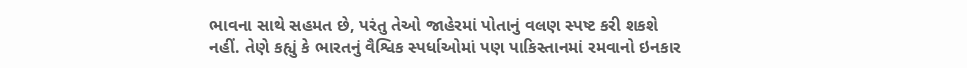ભાવના સાથે સહમત છે, પરંતુ તેઓ જાહેરમાં પોતાનું વલણ સ્પષ્ટ કરી શકશે નહીં. તેણે કહ્યું કે ભારતનું વૈશ્વિક સ્પર્ધાઓમાં પણ પાકિસ્તાનમાં રમવાનો ઇનકાર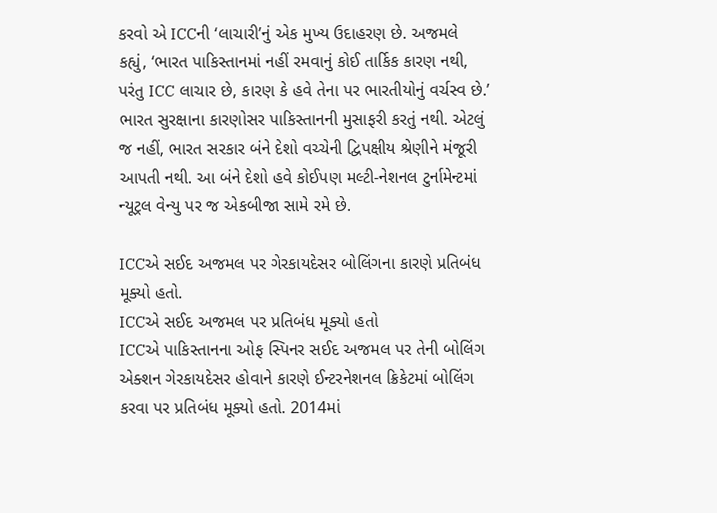કરવો એ ICCની ‘લાચારી’નું એક મુખ્ય ઉદાહરણ છે. અજમલે કહ્યું, ‘ભારત પાકિસ્તાનમાં નહીં રમવાનું કોઈ તાર્કિક કારણ નથી, પરંતુ ICC લાચાર છે, કારણ કે હવે તેના પર ભારતીયોનું વર્ચસ્વ છે.’
ભારત સુરક્ષાના કારણોસર પાકિસ્તાનની મુસાફરી કરતું નથી. એટલું જ નહીં, ભારત સરકાર બંને દેશો વચ્ચેની દ્વિપક્ષીય શ્રેણીને મંજૂરી આપતી નથી. આ બંને દેશો હવે કોઈપણ મલ્ટી-નેશનલ ટુર્નામેન્ટમાં ન્યૂટ્રલ વેન્યુ પર જ એકબીજા સામે રમે છે.

ICCએ સઈદ અજમલ પર ગેરકાયદેસર બોલિંગના કારણે પ્રતિબંધ મૂક્યો હતો.
ICCએ સઈદ અજમલ પર પ્રતિબંધ મૂક્યો હતો
ICCએ પાકિસ્તાનના ઓફ સ્પિનર સઈદ અજમલ પર તેની બોલિંગ એક્શન ગેરકાયદેસર હોવાને કારણે ઈન્ટરનેશનલ ક્રિકેટમાં બોલિંગ કરવા પર પ્રતિબંધ મૂક્યો હતો. 2014માં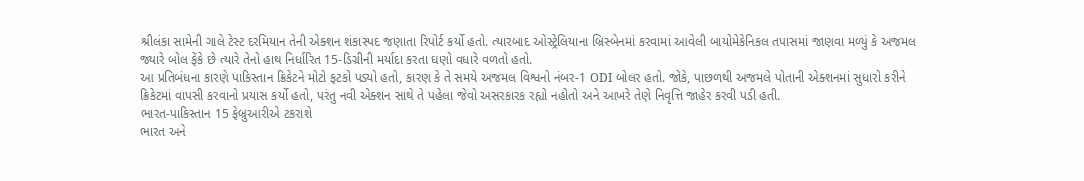શ્રીલંકા સામેની ગાલે ટેસ્ટ દરમિયાન તેની એક્શન શંકાસ્પદ જણાતા રિપોર્ટ કર્યો હતો. ત્યારબાદ ઓસ્ટ્રેલિયાના બ્રિસ્બેનમાં કરવામાં આવેલી બાયોમેકેનિકલ તપાસમાં જાણવા મળ્યું કે અજમલ જ્યારે બોલ ફેંકે છે ત્યારે તેનો હાથ નિર્ધારિત 15-ડિગ્રીની મર્યાદા કરતા ઘણો વધારે વળતો હતો.
આ પ્રતિબંધના કારણે પાકિસ્તાન ક્રિકેટને મોટો ફટકો પડ્યો હતો, કારણ કે તે સમયે અજમલ વિશ્વનો નંબર-1 ODI બોલર હતો. જોકે, પાછળથી અજમલે પોતાની એક્શનમાં સુધારો કરીને ક્રિકેટમાં વાપસી કરવાનો પ્રયાસ કર્યો હતો, પરંતુ નવી એક્શન સાથે તે પહેલા જેવો અસરકારક રહ્યો નહોતો અને આખરે તેણે નિવૃત્તિ જાહેર કરવી પડી હતી.
ભારત-પાકિસ્તાન 15 ફેબ્રુઆરીએ ટકરાશે
ભારત અને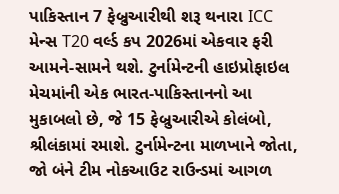પાકિસ્તાન 7 ફેબ્રુઆરીથી શરૂ થનારા ICC મેન્સ T20 વર્લ્ડ કપ 2026માં એકવાર ફરી આમને-સામને થશે. ટુર્નામેન્ટની હાઇપ્રોફાઇલ મેચમાંની એક ભારત-પાકિસ્તાનનો આ મુકાબલો છે, જે 15 ફેબ્રુઆરીએ કોલંબો, શ્રીલંકામાં રમાશે. ટુર્નામેન્ટના માળખાને જોતા, જો બંને ટીમ નોકઆઉટ રાઉન્ડમાં આગળ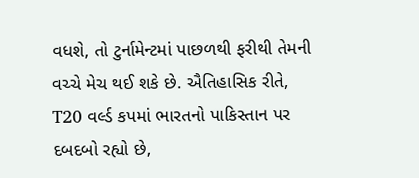વધશે, તો ટુર્નામેન્ટમાં પાછળથી ફરીથી તેમની વચ્ચે મેચ થઈ શકે છે. ઐતિહાસિક રીતે, T20 વર્લ્ડ કપમાં ભારતનો પાકિસ્તાન પર દબદબો રહ્યો છે,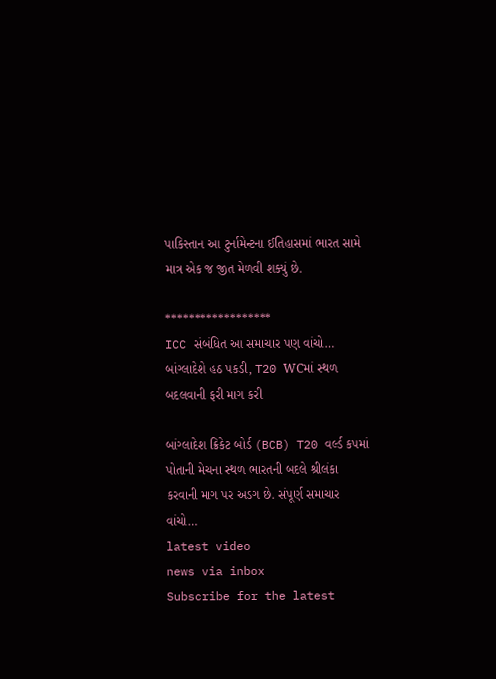પાકિસ્તાન આ ટુર્નામેન્ટના ઈતિહાસમાં ભારત સામે માત્ર એક જ જીત મેળવી શક્યું છે.

******************
ICC સંબંધિત આ સમાચાર પણ વાંચો…
બાંગ્લાદેશે હઠ પકડી, T20 WCમાં સ્થળ બદલવાની ફરી માગ કરી

બાંગ્લાદેશ ક્રિકેટ બોર્ડ (BCB) T20 વર્લ્ડ કપમાં પોતાની મેચના સ્થળ ભારતની બદલે શ્રીલંકા કરવાની માગ પર અડગ છે. સંપૂર્ણ સમાચાર વાંચો…
latest video
news via inbox
Subscribe for the latest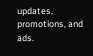updates, promotions, and ads.